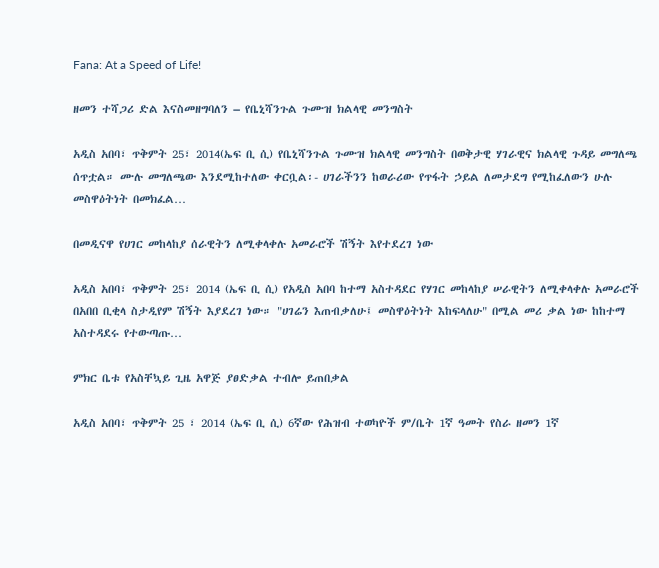Fana: At a Speed of Life!

ዘመን ተሻጋሪ ድል እናስመዘግባለን – የቤኒሻንጉል ጉሙዝ ክልላዊ መንግስት

አዲስ አበባ፣ ጥቅምት 25፣ 2014(ኤፍ ቢ ሲ) የቤኒሻንጉል ጉሙዝ ክልላዊ መንግስት በወቅታዊ ሃገራዊና ክልላዊ ጉዳይ መግለጫ ሰጥቷል። ሙሉ መግለጫው እንደሚከተለው ቀርቧል፡- ሀገራችንን ከወራሪው የጥፋት ኃይል ለመታደግ የሚከፈለውን ሁሉ መስዋዕትነት በመክፈል…

በመዲናዋ የሀገር መከላከያ ሰራዊትን ለሚቀላቀሉ አመራሮች ሽኝት እየተደረገ ነው

አዲስ አበባ፣ ጥቅምት 25፣ 2014 (ኤፍ ቢ ሲ) የአዲስ አበባ ከተማ አስተዳደር የሃገር መከላከያ ሠራዊትን ለሚቀላቀሉ አመራሮች በአበበ ቢቂላ ስታዲየም ሽኝት እያደረገ ነው። "ሀገሬን እጠብቃለሁ፤ መስዋዕትነት እከፍላለሁ" በሚል መሪ ቃል ነው ከከተማ አስተዳደሩ የተውጣጡ…

ምክር ቤቱ የአስቸኳይ ጊዜ አዋጅ ያፀድቃል ተብሎ ይጠበቃል

አዲስ አበባ፣ ጥቅምት 25 ፣ 2014 (ኤፍ ቢ ሲ) 6ኛው የሕዝብ ተወካዮች ም/ቤት 1ኛ ዓመት የስራ ዘመን 1ኛ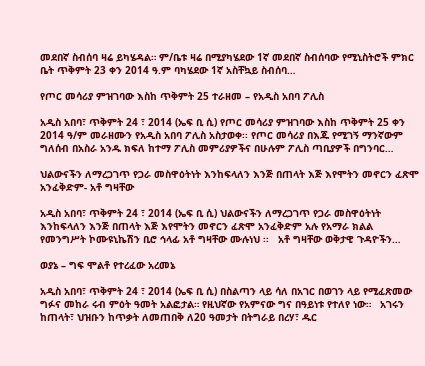መደበኛ ስብሰባ ዛሬ ይካሄዳል። ም/ቤቱ ዛሬ በሚያካሄደው 1ኛ መደበኛ ስብሰባው የሚኒስትሮች ምክር ቤት ጥቅምት 23 ቀን 2014 ዓ.ም ባካሄደው 1ኛ አስቸኳይ ስብሰባ…

የጦር መሳሪያ ምዝገባው እስከ ጥቅምት 25 ተራዘመ – የአዲስ አበባ ፖሊስ

አዲስ አበባ፣ ጥቅምት 24 ፣ 2014 (ኤፍ ቢ ሲ) የጦር መሳሪያ ምዝገባው እስከ ጥቅምት 25 ቀን 2014 ዓ/ም መራዘሙን የአዲስ አበባ ፖሊስ አስታወቀ፡፡ የጦር መሳሪያ በእጁ የሚገኝ ማንኛውም ግለሰብ በአስራ አንዱ ክፍለ ከተማ ፖሊስ መምሪያዎችና በሁሉም ፖሊስ ጣቢያዎች በግንባር…

ህልውናችን ለማረጋገጥ የጋራ መስዋዕትነት እንከፍላለን እንጅ በጠላት እጅ እየሞትን መኖርን ፈጽሞ አንፈቅድም- አቶ ግዛቸው

አዲስ አበባ፣ ጥቅምት 24 ፣ 2014 (ኤፍ ቢ ሲ) ህልውናችን ለማረጋገጥ የጋራ መስዋዕትነት እንከፍላለን እንጅ በጠላት እጅ እየሞትን መኖርን ፈጽሞ አንፈቅድም አሉ የአማራ ክልል የመንግሥት ኮሙዩኒኬሽን ቢሮ ኅላፊ አቶ ግዛቸው ሙሉነህ ፡፡   አቶ ግዛቸው ወቅታዊ ጉዳዮችን…

ወያኔ – ግፍ ሞልቶ የተረፈው አረመኔ

አዲስ አበባ፣ ጥቅምት 24 ፣ 2014 (ኤፍ ቢ ሲ) በስልጣን ላይ ሳለ በአገር በወገን ላይ የሚፈጽመው ግፉና መከራ ሩብ ምዕት ዓመት አልፎታል። የዚህኛው የአምናው ግና በዓይነቱ የተለየ ነው።   አገሩን ከጠላት፣ ህዝቡን ከጥቃት ለመጠበቅ ለ20 ዓመታት በትግራይ በረሃ፣ ዱር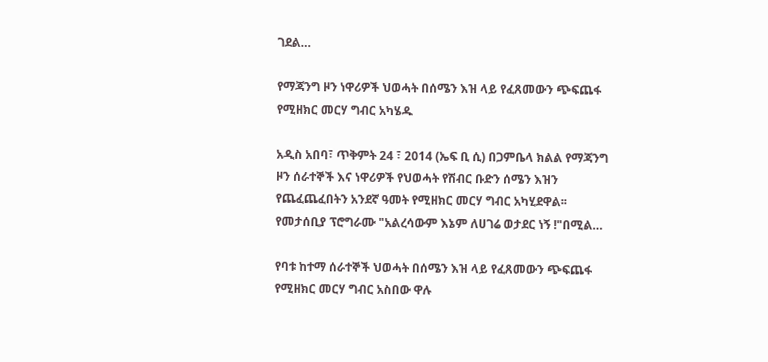ገደል…

የማጃንግ ዞን ነዋሪዎች ህወሓት በሰሜን እዝ ላይ የፈጸመውን ጭፍጨፋ የሚዘክር መርሃ ግብር አካሄዱ

አዲስ አበባ፣ ጥቅምት 24 ፣ 2014 (ኤፍ ቢ ሲ) በጋምቤላ ክልል የማጃንግ ዞን ሰራተኞች እና ነዋሪዎች የህወሓት የሽብር ቡድን ሰሜን እዝን የጨፈጨፈበትን አንደኛ ዓመት የሚዘክር መርሃ ግብር አካሂደዋል፡፡   የመታሰቢያ ፕሮግራሙ "አልረሳውም እኔም ለሀገሬ ወታደር ነኝ !"በሚል…

የባቱ ከተማ ሰራተኞች ህወሓት በሰሜን እዝ ላይ የፈጸመውን ጭፍጨፋ የሚዘክር መርሃ ግብር አስበው ዋሉ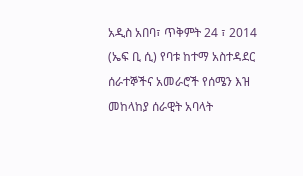አዲስ አበባ፣ ጥቅምት 24 ፣ 2014 (ኤፍ ቢ ሲ) የባቱ ከተማ አስተዳደር ሰራተኞችና አመራሮች የሰሜን እዝ መከላከያ ሰራዊት አባላት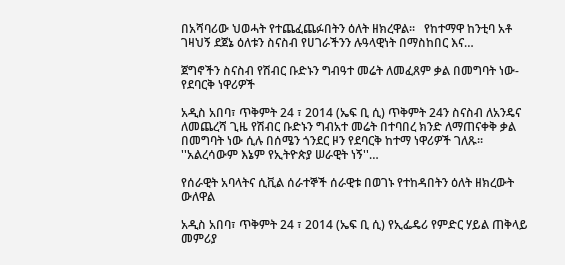በአሻባሪው ህወሓት የተጨፈጨፉበትን ዕለት ዘክረዋል፡፡   የከተማዋ ከንቲባ አቶ ገዛህኝ ደጀኔ ዕለቱን ስናስብ የሀገራችንን ሉዓላዊነት በማስከበር እና…

ጀግኖችን ስናስብ የሽብር ቡድኑን ግብዓተ መሬት ለመፈጸም ቃል በመግባት ነው-የደባርቅ ነዋሪዎች

አዲስ አበባ፣ ጥቅምት 24 ፣ 2014 (ኤፍ ቢ ሲ) ጥቅምት 24ን ስናስብ ለአንዴና ለመጨረሻ ጊዜ የሽብር ቡድኑን ግብአተ መሬት በተባበረ ክንድ ለማጠናቀቅ ቃል በመግባት ነው ሲሉ በሰሜን ጎንደር ዞን የደባርቅ ከተማ ነዋሪዎች ገለጹ፡፡ ''አልረሳውም እኔም የኢትዮጵያ ሠራዊት ነኝ''…

የሰራዊት አባላትና ሲቪል ሰራተኞች ሰራዊቱ በወገኑ የተከዳበትን ዕለት ዘክረውት ውለዋል

አዲስ አበባ፣ ጥቅምት 24 ፣ 2014 (ኤፍ ቢ ሲ) የኢፌዴሪ የምድር ሃይል ጠቅላይ መምሪያ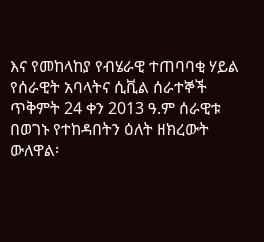እና የመከላከያ የብሄራዊ ተጠባባቂ ሃይል የሰራዊት አባላትና ሲቪል ሰራተኞች ጥቅምት 24 ቀን 2013 ዓ.ም ሰራዊቱ በወገኑ የተከዳበትን ዕለት ዘክረውት ውለዋል፡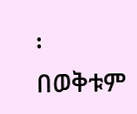፡   በወቅቱም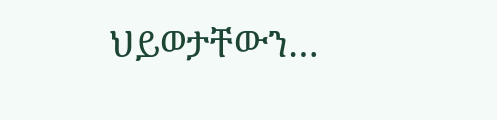ህይወታቸውን…